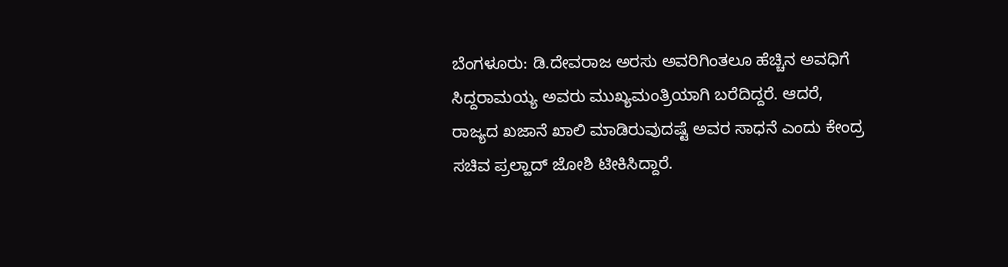ಬೆಂಗಳೂರು: ಡಿ.ದೇವರಾಜ ಅರಸು ಅವರಿಗಿಂತಲೂ ಹೆಚ್ಚಿನ ಅವಧಿಗೆ ಸಿದ್ದರಾಮಯ್ಯ ಅವರು ಮುಖ್ಯಮಂತ್ರಿಯಾಗಿ ಬರೆದಿದ್ದರೆ. ಆದರೆ, ರಾಜ್ಯದ ಖಜಾನೆ ಖಾಲಿ ಮಾಡಿರುವುದಷ್ಟೆ ಅವರ ಸಾಧನೆ ಎಂದು ಕೇಂದ್ರ ಸಚಿವ ಪ್ರಲ್ಹಾದ್ ಜೋಶಿ ಟೀಕಿಸಿದ್ದಾರೆ.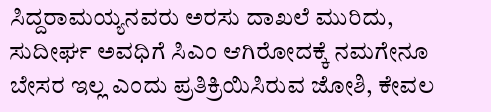ಸಿದ್ದರಾಮಯ್ಯನವರು ಅರಸು ದಾಖಲೆ ಮುರಿದು, ಸುದೀರ್ಘ ಅವಧಿಗೆ ಸಿಎಂ ಆಗಿರೋದಕ್ಕೆ ನಮಗೇನೂ ಬೇಸರ ಇಲ್ಲ ಎಂದು ಪ್ರತಿಕ್ರಿಯಿಸಿರುವ ಜೋಶಿ, ಕೇವಲ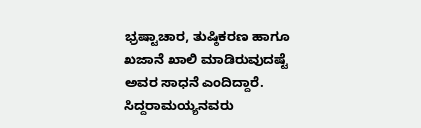ಭ್ರಷ್ಟಾಚಾರ, ತುಷ್ಠಿಕರಣ ಹಾಗೂ ಖಜಾನೆ ಖಾಲಿ ಮಾಡಿರುವುದಷ್ಟೆ ಅವರ ಸಾಧನೆ ಎಂದಿದ್ದಾರೆ.
ಸಿದ್ದರಾಮಯ್ಯನವರು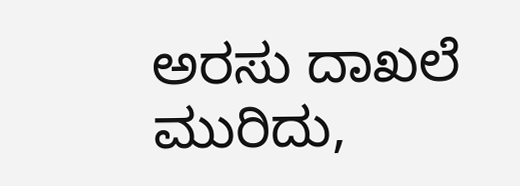ಅರಸು ದಾಖಲೆ ಮುರಿದು,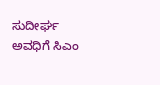ಸುದೀರ್ಘ ಅವಧಿಗೆ ಸಿಎಂ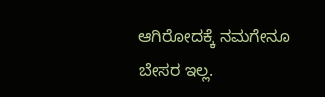ಆಗಿರೋದಕ್ಕೆ ನಮಗೇನೂ ಬೇಸರ ಇಲ್ಲ.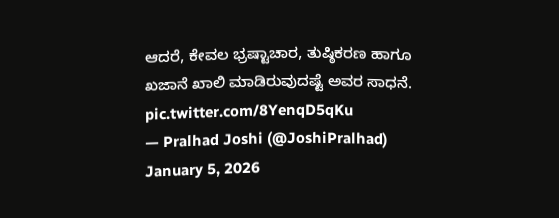ಆದರೆ, ಕೇವಲ ಭ್ರಷ್ಟಾಚಾರ, ತುಷ್ಠಿಕರಣ ಹಾಗೂ ಖಜಾನೆ ಖಾಲಿ ಮಾಡಿರುವುದಷ್ಟೆ ಅವರ ಸಾಧನೆ. pic.twitter.com/8YenqD5qKu
— Pralhad Joshi (@JoshiPralhad) January 5, 2026